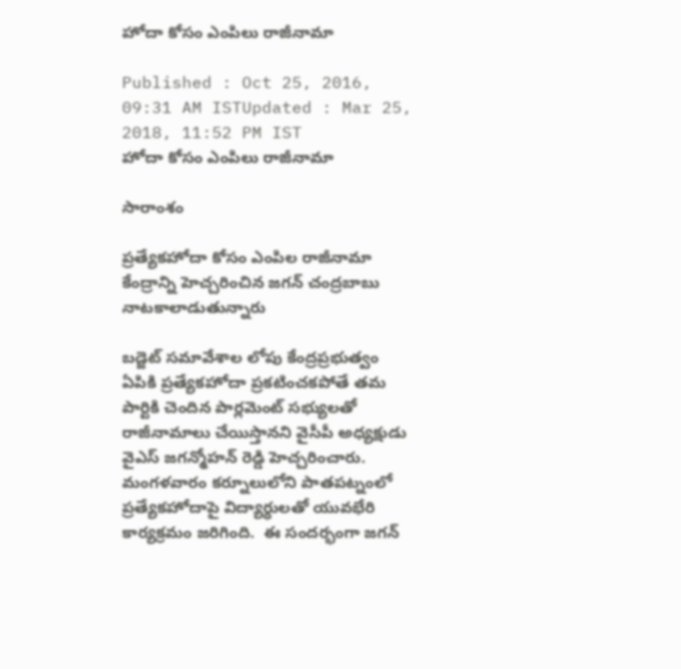హోదా కోసం ఎంపిలు రాజీనామా

Published : Oct 25, 2016, 09:31 AM ISTUpdated : Mar 25, 2018, 11:52 PM IST
హోదా కోసం ఎంపిలు రాజీనామా

సారాంశం

ప్రత్యేకహోదా కోసం ఎంపిల రాజీనామా కేంద్రాన్ని హెచ్చరించిన జగన్ చంద్రబాబు నాటకాలాడుతున్నారు

బడ్జెట్ సమావేశాల లోపు కేంద్రప్రభుత్వం ఏపికి ప్రత్యేకహోదా ప్రకటించకపోతే తమ పార్టికి చెందిన పార్లమెంట్ సభ్యులతో రాజీనామాలు చేయిస్తానని వైసీపీ అధ్యక్షుడు వైఎస్ జగన్మోహన్ రెడ్డి హెచ్చరించారు. మంగళవారం కర్నూలులోని పాతపట్నంలో ప్రత్యేకహోదాపై విద్యార్ధులతో యువభేరి కార్యక్రమం జరిగింది.  ఈ సందర్భంగా జగన్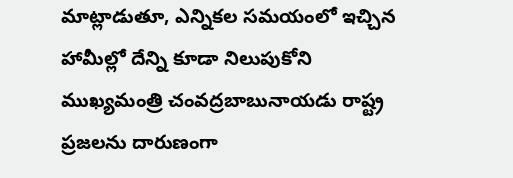మాట్లాడుతూ, ఎన్నికల సమయంలో ఇచ్చిన హామీల్లో దేన్ని కూడా నిలుపుకోని ముఖ్యమంత్రి చంవద్రబాబునాయడు రాష్ట్ర ప్రజలను దారుణంగా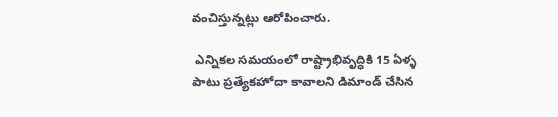వంచిస్తున్నట్లు ఆరోపించారు.

 ఎన్నికల సమయంలో రాష్ట్రాభివృద్ధికి 15 ఏళ్ళ పాటు ప్రత్యేకహోదా కావాలని డిమాండ్ చేసిన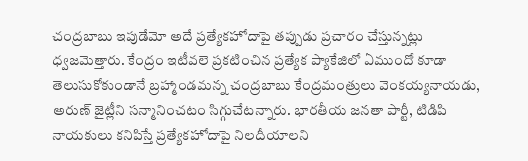చంద్రబాబు ఇపుడేమో అదే ప్రత్యేకహోదాపై తప్పుడు ప్రచారం చేస్తున్నట్లు ధ్వజమెత్తారు. కేంద్రం ఇటీవలె ప్రకటించిన ప్రత్యేక ప్యాకేజిలో ఏముందో కూడా తెలుసుకోకుండానే బ్రహ్మాండమన్న చంద్రబాబు కేంద్రమంత్రులు వెంకయ్యనాయడు, అరుణ్ జైట్లీని సన్మానించటం సిగ్గుచేటన్నారు. భారతీయ జనతా పార్టీ, టిడిపి నాయకులు కనిపిస్తే ప్రత్యేకహోదాపై నిలదీయాలని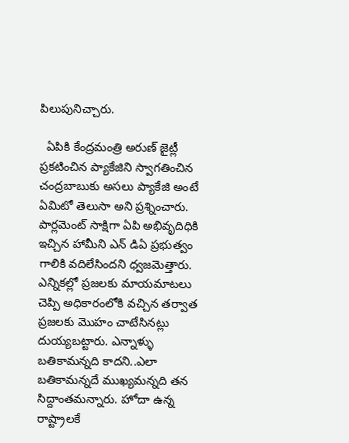పిలుపునిచ్చారు.

  ఏపికి కేంద్రమంత్రి అరుణ్ జైట్లీ ప్రకటించిన ప్యాకేజిని స్వాగతించిన చంద్రబాబుకు అసలు ప్యాకేజి అంటే ఏమిటో తెలుసా అని ప్రశ్నించారు. పార్లమెంట్ సాక్షిగా ఏపి అభివృదిధికి ఇచ్చిన హామీని ఎన్ డిఏ ప్రభుత్వం గాలికి వదిలేసిందని ధ్వజమెత్తారు. ఎన్నికల్లో ప్రజలకు మాయమాటలు చెప్పి అధికారంలోకి వచ్చిన తర్వాత ప్రజలకు మొహం చాటేసినట్లు దుయ్యబట్టారు. ఎన్నాళ్ళు బతికామన్నది కాదని..ఎలా బతికామన్నదే ముఖ్యమన్నది తన సిద్దాంతమన్నారు. హోదా ఉన్న రాష్ట్రాలకే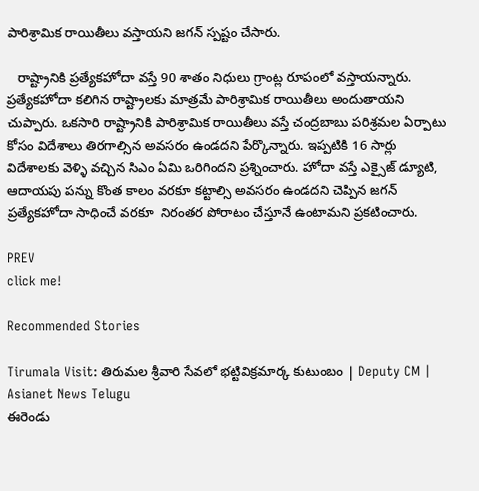పారిశ్రామిక రాయితీలు వస్తాయని జగన్ స్పష్టం చేసారు.

   రాష్ట్రానికి ప్రత్యేకహోదా వస్తే 90 శాతం నిధులు గ్రాంట్ల రూపంలో వస్తాయన్నారు. ప్రత్యేకహోదా కలిగిన రాష్ట్రాలకు మాత్రమే పారిశ్రామిక రాయితీలు అందుతాయని చుప్పారు. ఒకసారి రాష్ట్రానికి పారిశ్రామిక రాయితీలు వస్తే చంద్రబాబు పరిశ్రమల ఏర్పాటు కోసం విదేశాలు తిరగాల్సిన అవసరం ఉండదని పేర్కొన్నారు. ఇప్పటికి 16 సార్లు విదేశాలకు వెళ్ళి వచ్చిన సిఎం ఏమి ఒరిగిందని ప్రశ్నించారు. హోదా వస్తే ఎక్సైజ్ డ్యూటి, ఆదాయపు పన్ను కొంత కాలం వరకూ కట్టాల్సి అవసరం ఉండదని చెప్పిన జగన్ ప్రత్యేకహోదా సాధించే వరకూ  నిరంతర పోరాటం చేస్తూనే ఉంటామని ప్రకటించారు.

PREV
click me!

Recommended Stories

Tirumala Visit: తిరుమల శ్రీవారి సేవలో భట్టివిక్రమార్క కుటుంబం | Deputy CM | Asianet News Telugu
ఈరెండు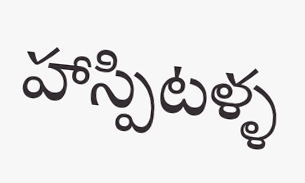హాస్పిటళ్ళ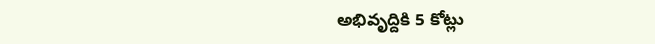అభివృద్దికి 5 కోట్లు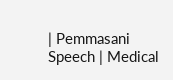| Pemmasani Speech | Medical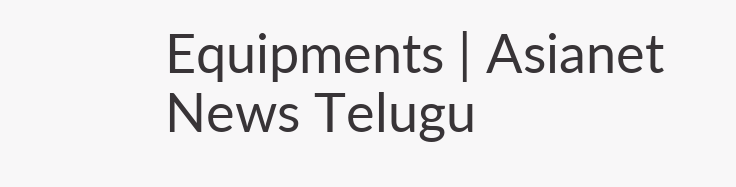Equipments | Asianet News Telugu